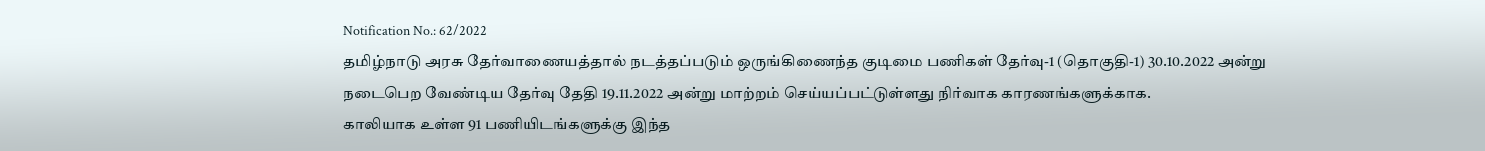Notification No.: 62/2022
தமிழ்நாடு அரசு தேர்வாணையத்தால் நடத்தப்படும் ஒருங்கிணைந்த குடிமை பணிகள் தேர்வு-1 (தொகுதி-1) 30.10.2022 அன்று நடைபெற வேண்டிய தேர்வு தேதி 19.11.2022 அன்று மாற்றம் செய்யப்பட்டுள்ளது நிர்வாக காரணங்களுக்காக.
காலியாக உள்ள 91 பணியிடங்களுக்கு இந்த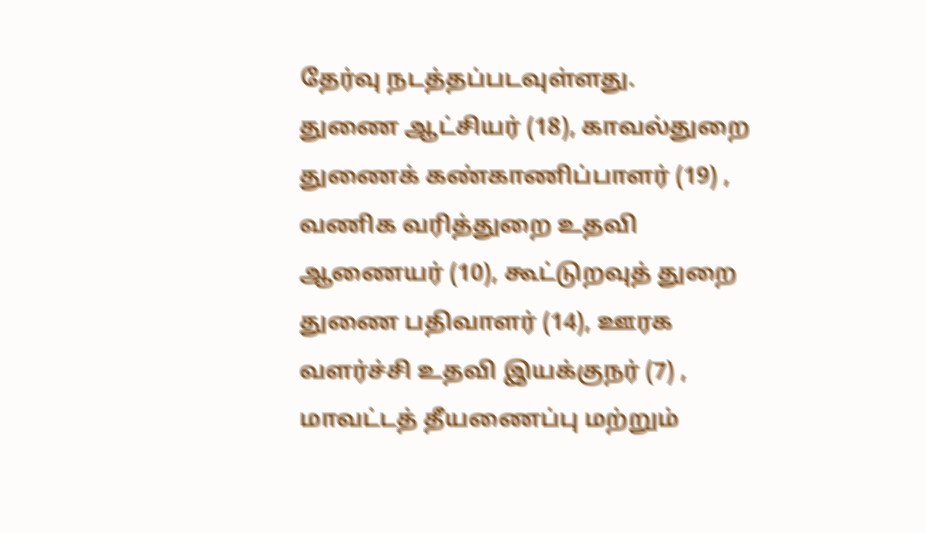தேர்வு நடத்தப்படவுள்ளது.
துணை ஆட்சியர் (18), காவல்துறை துணைக் கண்காணிப்பாளர் (19) , வணிக வரித்துறை உதவி ஆணையர் (10), கூட்டுறவுத் துறை துணை பதிவாளர் (14), ஊரக வளர்ச்சி உதவி இயக்குநர் (7) , மாவட்டத் தீயணைப்பு மற்றும்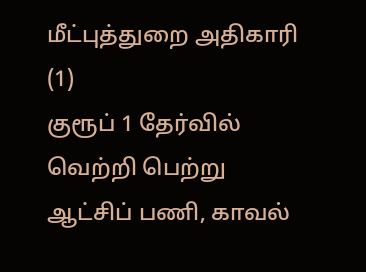மீட்புத்துறை அதிகாரி (1)
குரூப் 1 தேர்வில் வெற்றி பெற்று ஆட்சிப் பணி, காவல்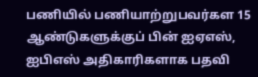பணியில் பணியாற்றுபவர்கள 15 ஆண்டுகளுக்குப் பின் ஐஏஎஸ், ஐபிஎஸ் அதிகாரிகளாக பதவி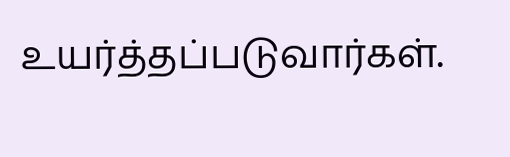உயர்த்தப்படுவார்கள்.